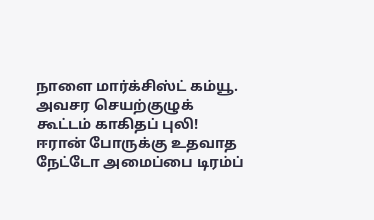நாளை மார்க்சிஸ்ட் கம்யூ. அவசர செயற்குழுக் கூட்டம் காகிதப் புலி! ஈரான் போருக்கு உதவாத நேட்டோ அமைப்பை டிரம்ப்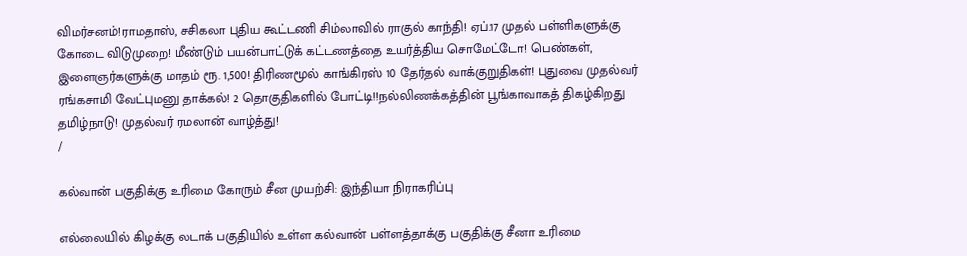விமர்சனம்!ராமதாஸ், சசிகலா புதிய கூட்டணி சிம்லாவில் ராகுல் காந்தி! ஏப்.17 முதல் பள்ளிகளுக்கு கோடை விடுமுறை! மீண்டும் பயன்பாட்டுக் கட்டணத்தை உயர்த்திய சொமேட்டோ! பெண்கள், இளைஞர்களுக்கு மாதம் ரூ. 1,500! திரிணமூல் காங்கிரஸ் 10 தேர்தல் வாக்குறுதிகள்! புதுவை முதல்வர் ரங்கசாமி வேட்புமனு தாக்கல்! 2 தொகுதிகளில் போட்டி!!நல்லிணக்கத்தின் பூங்காவாகத் திகழ்கிறது தமிழ்நாடு! முதல்வர் ரமலான் வாழ்த்து!
/

கல்வான் பகுதிக்கு உரிமை கோரும் சீன முயற்சி: இந்தியா நிராகரிப்பு

எல்லையில் கிழக்கு லடாக் பகுதியில் உள்ள கல்வான் பள்ளத்தாக்கு பகுதிக்கு சீனா உரிமை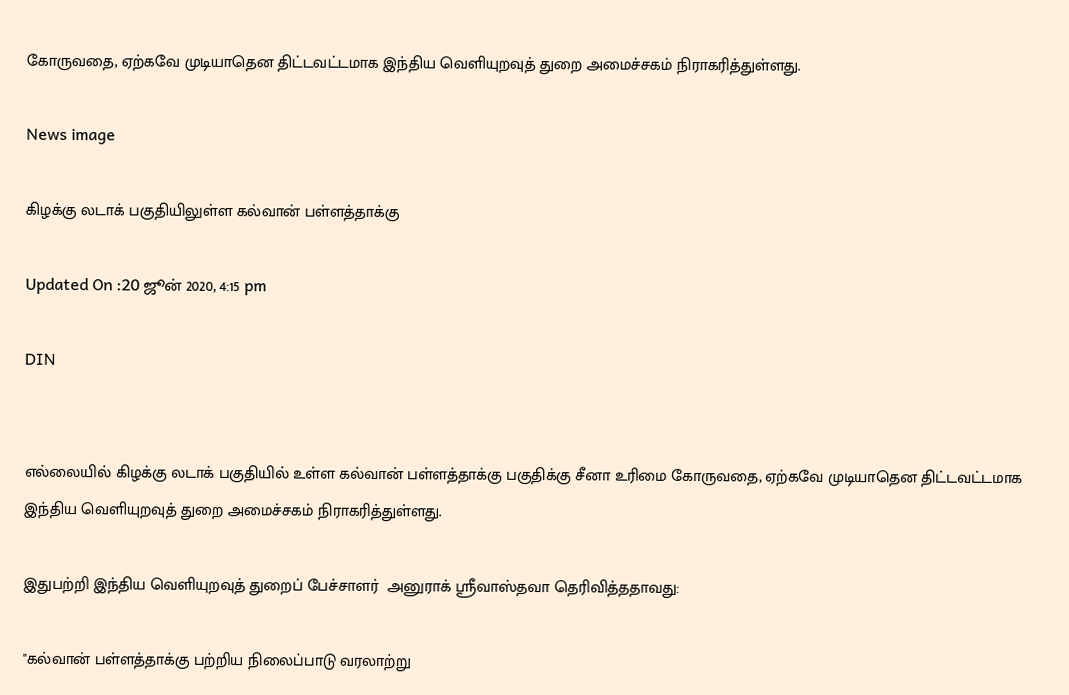கோருவதை, ஏற்கவே முடியாதென திட்டவட்டமாக இந்திய வெளியுறவுத் துறை அமைச்சகம் நிராகரித்துள்ளது.

News image

கிழக்கு லடாக் பகுதியிலுள்ள கல்வான் பள்ளத்தாக்கு

Updated On :20 ஜூன் 2020, 4:15 pm

DIN


எல்லையில் கிழக்கு லடாக் பகுதியில் உள்ள கல்வான் பள்ளத்தாக்கு பகுதிக்கு சீனா உரிமை கோருவதை, ஏற்கவே முடியாதென திட்டவட்டமாக இந்திய வெளியுறவுத் துறை அமைச்சகம் நிராகரித்துள்ளது.

இதுபற்றி இந்திய வெளியுறவுத் துறைப் பேச்சாளர்  அனுராக் ஸ்ரீவாஸ்தவா தெரிவித்ததாவது:

"கல்வான் பள்ளத்தாக்கு பற்றிய நிலைப்பாடு வரலாற்று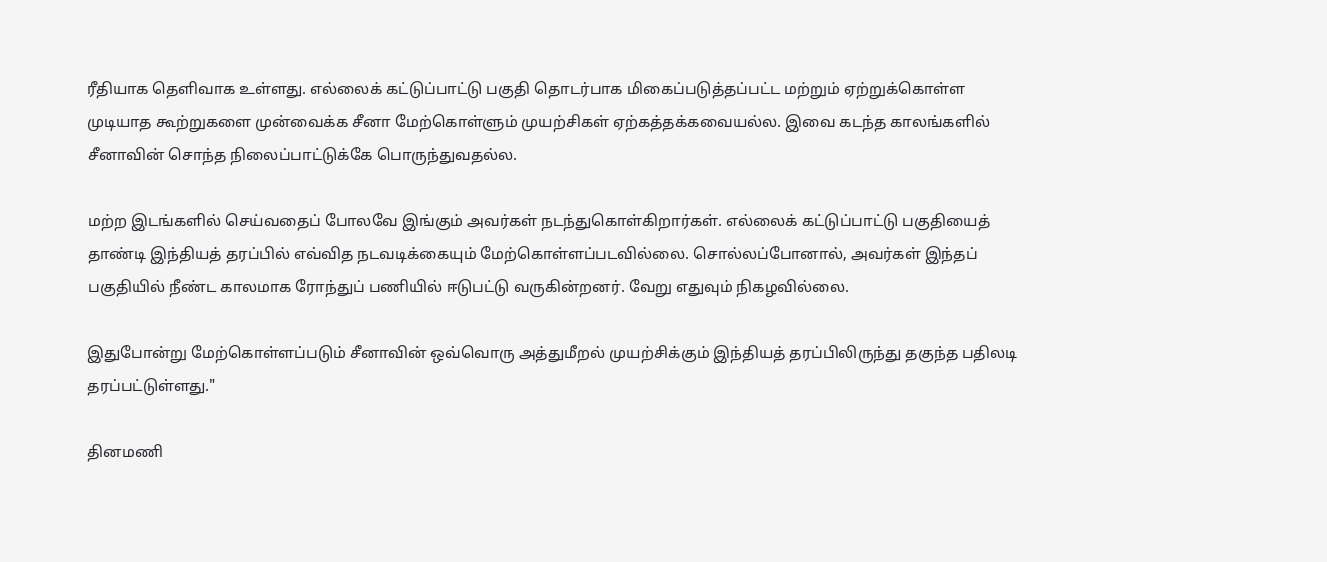ரீதியாக தெளிவாக உள்ளது. எல்லைக் கட்டுப்பாட்டு பகுதி தொடர்பாக மிகைப்படுத்தப்பட்ட மற்றும் ஏற்றுக்கொள்ள முடியாத கூற்றுகளை முன்வைக்க சீனா மேற்கொள்ளும் முயற்சிகள் ஏற்கத்தக்கவையல்ல. இவை கடந்த காலங்களில் சீனாவின் சொந்த நிலைப்பாட்டுக்கே பொருந்துவதல்ல.

மற்ற இடங்களில் செய்வதைப் போலவே இங்கும் அவர்கள் நடந்துகொள்கிறார்கள். எல்லைக் கட்டுப்பாட்டு பகுதியைத் தாண்டி இந்தியத் தரப்பில் எவ்வித நடவடிக்கையும் மேற்கொள்ளப்படவில்லை. சொல்லப்போனால், அவர்கள் இந்தப் பகுதியில் நீண்ட காலமாக ரோந்துப் பணியில் ஈடுபட்டு வருகின்றனர். வேறு எதுவும் நிகழவில்லை.

இதுபோன்று மேற்கொள்ளப்படும் சீனாவின் ஒவ்வொரு அத்துமீறல் முயற்சிக்கும் இந்தியத் தரப்பிலிருந்து தகுந்த பதிலடி தரப்பட்டுள்ளது."

தினமணி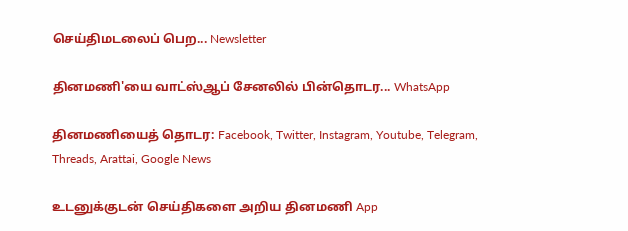செய்திமடலைப் பெற... Newsletter

தினமணி'யை வாட்ஸ்ஆப் சேனலில் பின்தொடர... WhatsApp

தினமணியைத் தொடர: Facebook, Twitter, Instagram, Youtube, Telegram, Threads, Arattai, Google News

உடனுக்குடன் செய்திகளை அறிய தினமணி App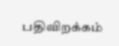பதிவிறக்கம்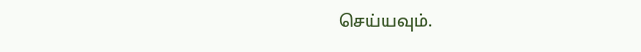செய்யவும்.